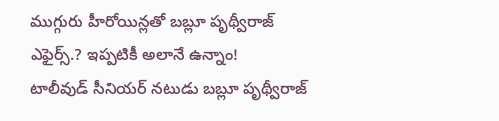ముగ్గురు హీరోయిన్లతో బబ్లూ పృథ్వీరాజ్ ఎఫైర్స్.? ఇప్పటికీ అలానే ఉన్నాం!
టాలీవుడ్ సీనియర్ నటుడు బబ్లూ పృథ్వీరాజ్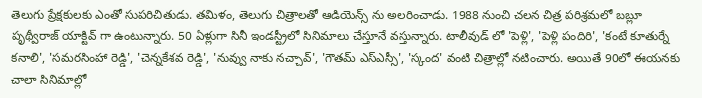తెలుగు ప్రేక్షకులకు ఎంతో సుపరిచితుడు. తమిళం, తెలుగు చిత్రాలతో ఆడియెన్స్ ను అలరించాడు. 1988 నుంచి చలన చిత్ర పరిశ్రమలో బబ్లూ పృథ్వీరాజ్ యాక్టివ్ గా ఉంటున్నారు. 50 ఏళ్లుగా సినీ ఇండస్ట్రీలో సినిమాలు చేస్తూనే వస్తున్నారు. టాలీవుడ్ లో 'పెళ్లి', 'పెళ్లి పందిరి', 'కంటే కూతుర్నే కనాలి', 'సమరసింహా రెడ్డి', 'చెన్నకేశవ రెడ్డి', 'నువ్వు నాకు నచ్చావ్', 'గౌతమ్ ఎస్ఎస్సీ', 'స్కంద' వంటి చిత్రాల్లో నటించారు. అయితే 90లో ఈయనకు చాలా సినిమాల్లో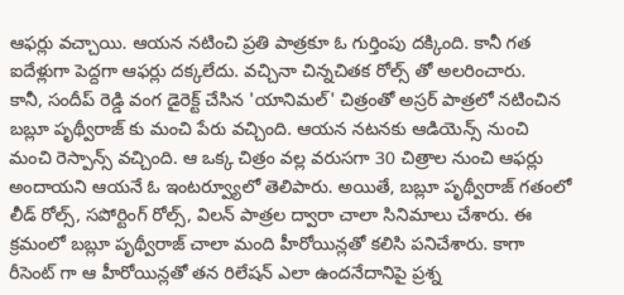ఆఫర్లు వచ్చాయి. ఆయన నటించి ప్రతి పాత్రకూ ఓ గుర్తింపు దక్కింది. కానీ గత ఐదేళ్లుగా పెద్దగా ఆఫర్లు దక్కలేదు. వచ్చినా చిన్నచితక రోల్స్ తో అలరించారు.
కానీ, సందీప్ రెడ్డి వంగ డైరెక్ట్ చేసిన 'యానిమల్' చిత్రంతో అస్రర్ పాత్రలో నటించిన బబ్లూ పృథ్వీరాజ్ కు మంచి పేరు వచ్చింది. ఆయన నటనకు ఆడియెన్స్ నుంచి మంచి రెస్పాన్స్ వచ్చింది. ఆ ఒక్క చిత్రం వల్ల వరుసగా 30 చిత్రాల నుంచి ఆఫర్లు అందాయని ఆయనే ఓ ఇంటర్వ్యూలో తెలిపారు. అయితే, బబ్లూ పృథ్వీరాజ్ గతంలో లీడ్ రోల్స్, సపోర్టింగ్ రోల్స్, విలన్ పాత్రల ద్వారా చాలా సినిమాలు చేశారు. ఈ క్రమంలో బబ్లూ పృథ్వీరాజ్ చాలా మంది హీరోయిన్లతో కలిసి పనిచేశారు. కాగా రీసెంట్ గా ఆ హీరోయిన్లతో తన రిలేషన్ ఎలా ఉందనేదానిపై ప్రశ్న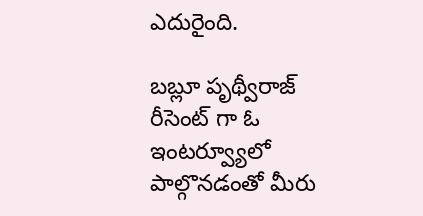ఎదురైంది.

బబ్లూ పృథ్వీరాజ్ రీసెంట్ గా ఓ ఇంటర్వ్యూలో పాల్గొనడంతో మీరు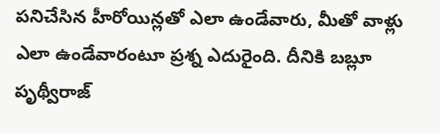పనిచేసిన హీరోయిన్లతో ఎలా ఉండేవారు, మీతో వాళ్లు ఎలా ఉండేవారంటూ ప్రశ్న ఎదురైంది. దీనికి బబ్లూ పృథ్వీరాజ్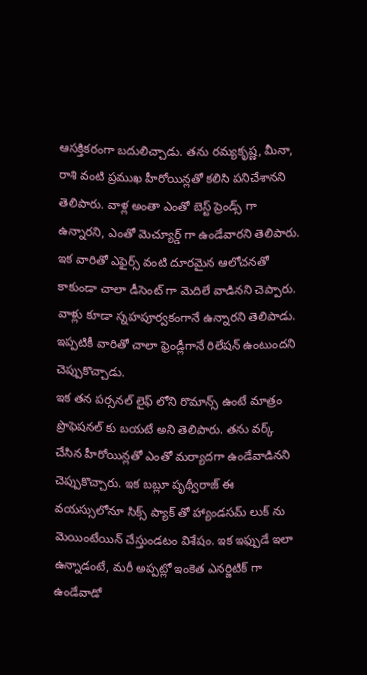ఆసక్తికరంగా బదులిచ్చాడు. తను రమ్యకృష్ణ, మీనా, రాశి వంటి ప్రముఖ హీరోయిన్లతో కలిసి పనిచేశానని తెలిపారు. వాళ్ల అంతా ఎంతో బెస్ట్ ప్రెండ్స్ గా ఉన్నారని, ఎంతో మెచ్యూర్డ్ గా ఉండేవారని తెలిపారు. ఇక వారితో ఎఫైర్స్ వంటి దూరమైన ఆలోచనతో కాకుండా చాలా డీసెంట్ గా మెదిలే వాడినని చెప్పారు. వాళ్లు కూడా స్నహపూర్వకంగానే ఉన్నారని తెలిపాడు. ఇప్పటికీ వారితో చాలా ఫ్రెండ్లీగానే రిలేషన్ ఉంటుందని చెప్పుకొచ్చాడు.
ఇక తన పర్సనల్ లైఫ్ లోని రొమాన్స్ ఉంటే మాత్రం ప్రొఫెషనల్ కు బయటే అని తెలిపారు. తను వర్క్ చేసిన హీరోయిన్లతో ఎంతో మర్యాదగా ఉండేవాడినని చెప్పుకొచ్చారు. ఇక బబ్లూ పృథ్వీరాజ్ ఈ వయస్సులోనూ సిక్స్ ప్యాక్ తో హ్యాండసమ్ లుక్ ను మెయింటేయిన్ చేస్తుండటం విశేషం. ఇక ఇఫ్పుడే ఇలా ఉన్నాడంటే, మరీ అప్పట్లో ఇంకెత ఎనర్జిటిక్ గా ఉండేవాడో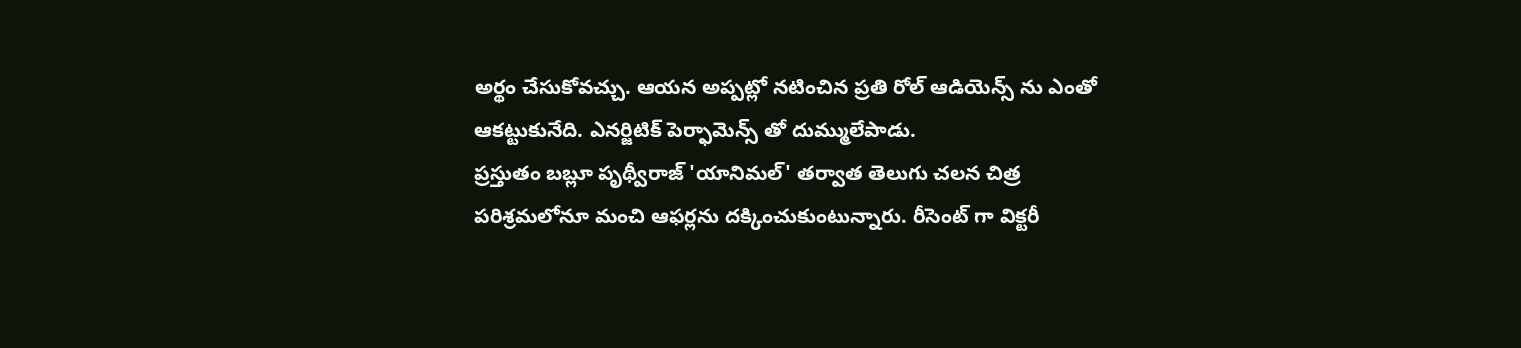అర్థం చేసుకోవచ్చు. ఆయన అప్పట్లో నటించిన ప్రతి రోల్ ఆడియెన్స్ ను ఎంతో ఆకట్టుకునేది. ఎనర్జిటిక్ పెర్ఫామెన్స్ తో దుమ్ములేపాడు.
ప్రస్తుతం బబ్లూ పృథ్వీరాజ్ 'యానిమల్' తర్వాత తెలుగు చలన చిత్ర పరిశ్రమలోనూ మంచి ఆఫర్లను దక్కించుకుంటున్నారు. రీసెంట్ గా విక్టరీ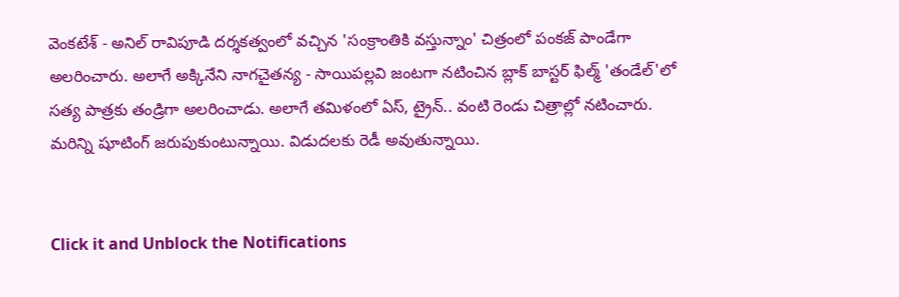వెంకటేశ్ - అనిల్ రావిపూడి దర్శకత్వంలో వచ్చిన 'సంక్రాంతికి వస్తున్నాం' చిత్రంలో పంకజ్ పాండేగా అలరించారు. అలాగే అక్కినేని నాగచైతన్య - సాయిపల్లవి జంటగా నటించిన బ్లాక్ బాస్టర్ ఫిల్మ్ 'తండేల్'లో సత్య పాత్రకు తండ్రిగా అలరించాడు. అలాగే తమిళంలో ఏస్, ట్రైన్.. వంటి రెండు చిత్రాల్లో నటించారు. మరిన్ని షూటింగ్ జరుపుకుంటున్నాయి. విడుదలకు రెడీ అవుతున్నాయి.


Click it and Unblock the Notifications